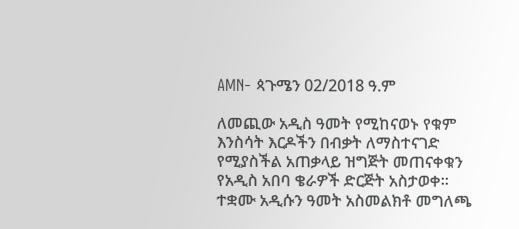AMN- ጳጉሜን 02/2018 ዓ.ም

ለመጪው አዲስ ዓመት የሚከናወኑ የቁም እንስሳት እርዶችን በብቃት ለማስተናገድ የሚያስችል አጠቃላይ ዝግጅት መጠናቀቁን የአዲስ አበባ ቄራዎች ድርጅት አስታወቀ። ተቋሙ አዲሱን ዓመት አስመልክቶ መግለጫ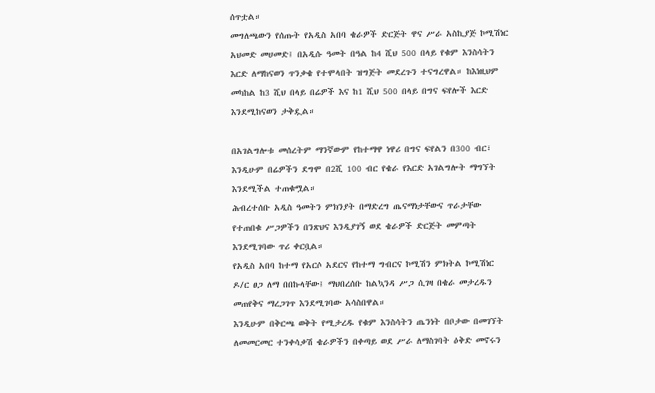ሰጥቷል።
መግለጫውን የሰጡት የአዲስ አበባ ቄራዎች ድርጅት ዋና ሥራ አስኪያጅ ኮሚሽነር አህመድ መሀመድ፤ በአዲሱ ዓመት በዓል ከ4 ሺህ 500 በላይ የቁም እንስሳትን እርድ ለማከናወን ጥንቃቄ የተሞላበት ዝግጅት መደረጉን ተናግረዋል። ከእነዚህም መካከል ከ3 ሺህ በላይ በሬዎች እና ከ1 ሺህ 500 በላይ በግና ፍየሎች እርድ እንደሚከናወን ታቅዷል።

በአገልግሎቱ መሰረትም ማንኛውም የከተማዋ ነዋሪ በግና ፍየልን በ300 ብር፣ እንዲሁም በሬዎችን ደግሞ በ2ሺ 100 ብር የቄራ የእርድ አገልግሎት ማግኘት እንደሚችል ተጠቁሟል።
ሕብረተሰቡ አዲስ ዓመትን ምክንያት በማድረግ ጤናማነታቸውና ጥራታቸው የተጠበቁ ሥጋዎችን በንጽህና እንዲያገኝ ወደ ቄራዎች ድርጅት መምጣት እንደሚገባው ጥሪ ቀርቧል።
የአዲስ አበባ ከተማ የአርሶ አደርና የከተማ ግብርና ኮሚሽን ምክትል ኮሚሽነር ዶ/ር ፀጋ ለማ በበኩላቸው፤ ማህበረሰቡ ከልኳንዳ ሥጋ ሲገዛ በቄራ መታረዱን መጠየቅና ማረጋገጥ እንደሚገባው አሳስበዋል።
እንዲሁም በቅርጫ ወቅት የሚታረዱ የቁም እንስሳትን ጤንነት በቦታው በመገኘት ለመመርመር ተንቀሳቃሽ ቄራዎችን በቀጣይ ወደ ሥራ ለማስገባት ዕቅድ መኖሩን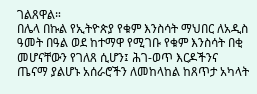ገልጸዋል።
በሌላ በኩል የኢትዮጵያ የቁም እንስሳት ማህበር ለአዲስ ዓመት በዓል ወደ ከተማዋ የሚገቡ የቁም እንስሳት በቂ መሆናቸውን የገለጸ ሲሆን፤ ሕገ-ወጥ እርዶችንና ጤናማ ያልሆኑ አሰራሮችን ለመከላከል ከጸጥታ አካላት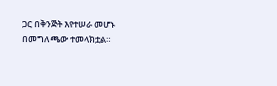ጋር በቅንጅት እየተሠራ መሆኑ በመግለጫው ተመላክቷል።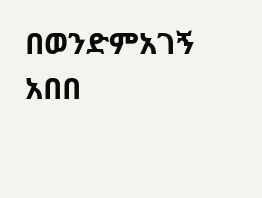በወንድምአገኝ አበበ